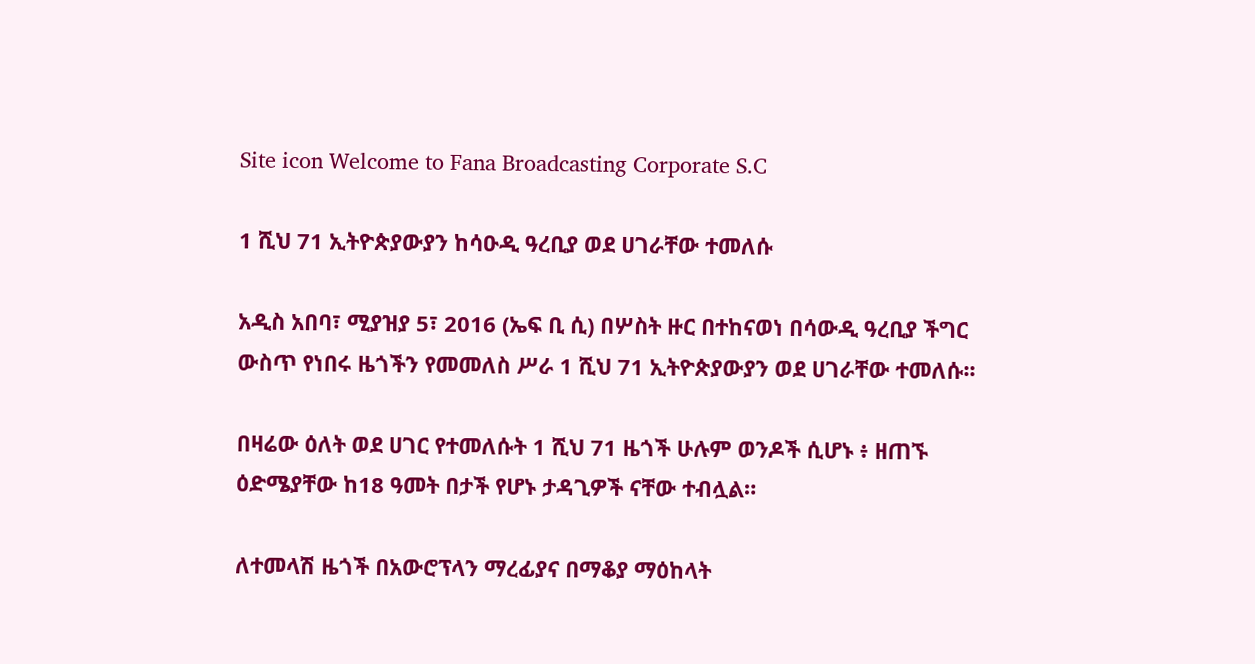Site icon Welcome to Fana Broadcasting Corporate S.C

1 ሺህ 71 ኢትዮጵያውያን ከሳዑዲ ዓረቢያ ወደ ሀገራቸው ተመለሱ

አዲስ አበባ፣ ሚያዝያ 5፣ 2016 (ኤፍ ቢ ሲ) በሦስት ዙር በተከናወነ በሳውዲ ዓረቢያ ችግር ውስጥ የነበሩ ዜጎችን የመመለስ ሥራ 1 ሺህ 71 ኢትዮጵያውያን ወደ ሀገራቸው ተመለሱ፡፡

በዛሬው ዕለት ወደ ሀገር የተመለሱት 1 ሺህ 71 ዜጎች ሁሉም ወንዶች ሲሆኑ ፥ ዘጠኙ ዕድሜያቸው ከ18 ዓመት በታች የሆኑ ታዳጊዎች ናቸው ተብሏል።

ለተመላሽ ዜጎች በአውሮፕላን ማረፊያና በማቆያ ማዕከላት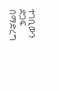ተገቢውን ድጋፍ በማድረግ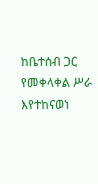ከቤተሰብ ጋር የመቀላቀል ሥራ እየተከናወነ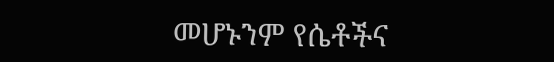መሆኑንም የሴቶችና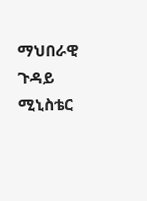ማህበራዊ ጉዳይ ሚኒስቴር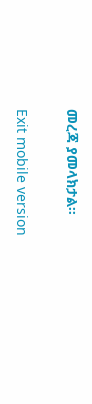መረጃ ያመላክታል፡፡

Exit mobile version